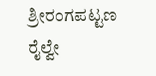ಶ್ರೀರಂಗಪಟ್ಟಣ ರೈಲ್ವೇ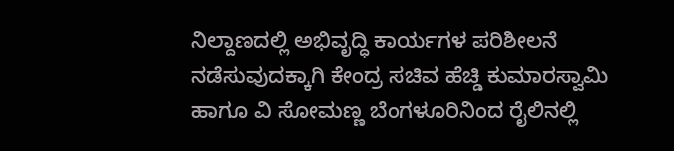ನಿಲ್ದಾಣದಲ್ಲಿ ಅಭಿವೃದ್ಧಿ ಕಾರ್ಯಗಳ ಪರಿಶೀಲನೆ ನಡೆಸುವುದಕ್ಕಾಗಿ ಕೇಂದ್ರ ಸಚಿವ ಹೆಚ್ಡಿ ಕುಮಾರಸ್ವಾಮಿ ಹಾಗೂ ವಿ ಸೋಮಣ್ಣ ಬೆಂಗಳೂರಿನಿಂದ ರೈಲಿನಲ್ಲಿ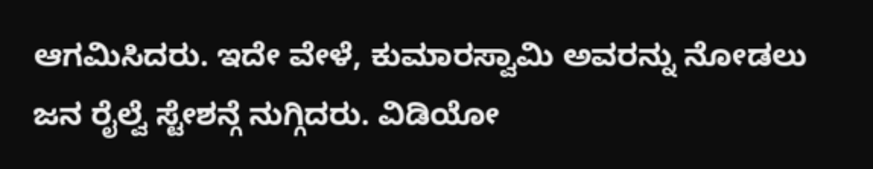ಆಗಮಿಸಿದರು. ಇದೇ ವೇಳೆ, ಕುಮಾರಸ್ವಾಮಿ ಅವರನ್ನು ನೋಡಲು ಜನ ರೈಲ್ವೆ ಸ್ಟೇಶನ್ಗೆ ನುಗ್ಗಿದರು. ವಿಡಿಯೋ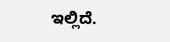ಇಲ್ಲಿದೆ.